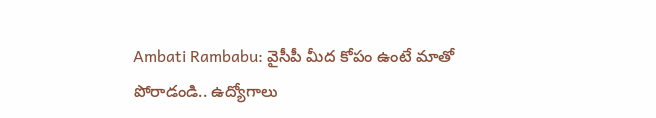Ambati Rambabu: వైసీపీ మీద కోపం ఉంటే మాతో పోరాడండి.. ఉద్యోగాలు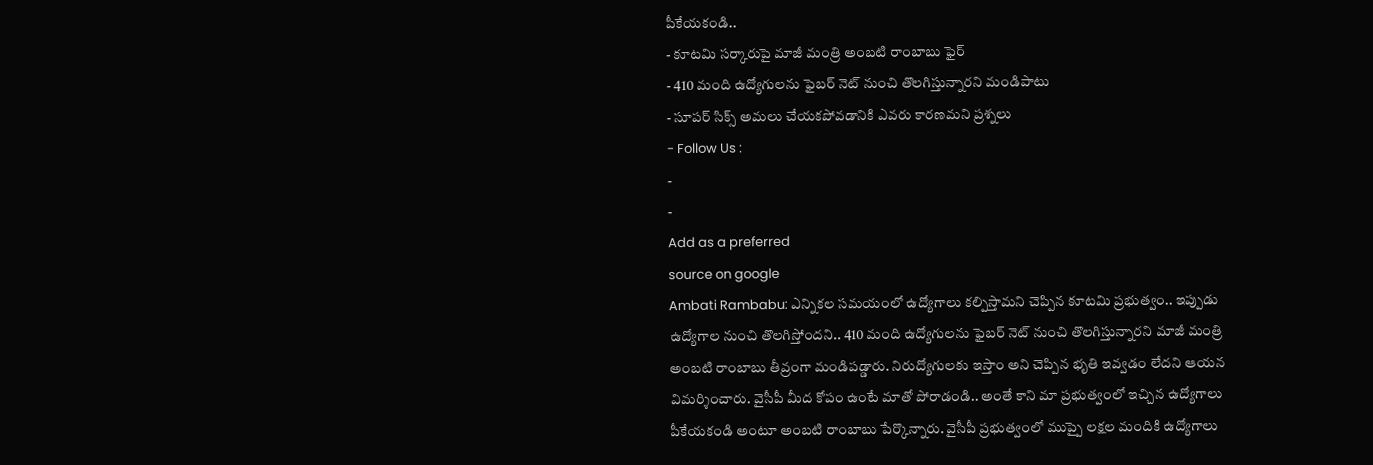పీకేయకండి..
- కూటమి సర్కారుపై మాజీ మంత్రి అంబటి రాంబాబు ఫైర్
- 410 మంది ఉద్యోగులను ఫైబర్ నెట్ నుంచి తొలగిస్తున్నారని మండిపాటు
- సూపర్ సిక్స్ అమలు చేయకపోవడానికి ఎవరు కారణమని ప్రశ్నలు
- Follow Us :
-
-
Add as a preferred
source on google
Ambati Rambabu: ఎన్నికల సమయంలో ఉద్యోగాలు కల్పిస్తామని చెప్పిన కూటమి ప్రభుత్వం.. ఇప్పుడు ఉద్యోగాల నుంచి తొలగిస్తోందని.. 410 మంది ఉద్యోగులను ఫైబర్ నెట్ నుంచి తొలగిస్తున్నారని మాజీ మంత్రి అంబటి రాంబాబు తీవ్రంగా మండిపడ్డారు. నిరుద్యోగులకు ఇస్తాం అని చెప్పిన భృతి ఇవ్వడం లేదని ఆయన విమర్శించారు. వైసీపీ మీద కోపం ఉంటే మాతో పోరాడండి.. అంతే కాని మా ప్రభుత్వంలో ఇచ్చిన ఉద్యోగాలు పీకేయకండి అంటూ అంబటి రాంబాబు పేర్కొన్నారు. వైసీపీ ప్రభుత్వంలో ముప్పై లక్షల మందికి ఉద్యోగాలు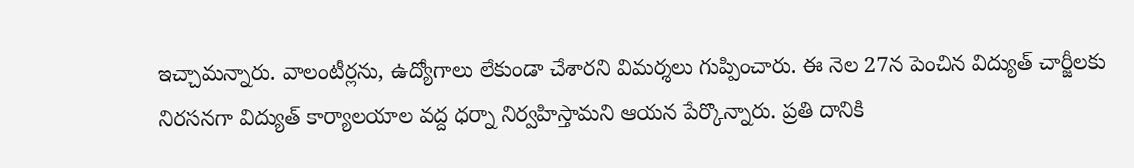ఇచ్చామన్నారు. వాలంటీర్లను, ఉద్యోగాలు లేకుండా చేశారని విమర్శలు గుప్పించారు. ఈ నెల 27న పెంచిన విద్యుత్ చార్జీలకు నిరసనగా విద్యుత్ కార్యాలయాల వద్ద ధర్నా నిర్వహిస్తామని ఆయన పేర్కొన్నారు. ప్రతి దానికి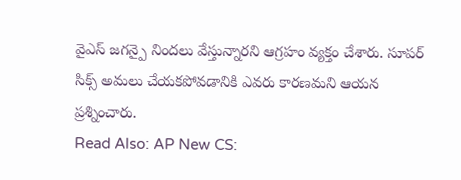వైఎస్ జగన్పై నిందలు వేస్తున్నారని ఆగ్రహం వ్యక్తం చేశారు. సూపర్ సిక్స్ అమలు చేయకపోవడానికి ఎవరు కారణమని ఆయన ప్రశ్నించారు.
Read Also: AP New CS: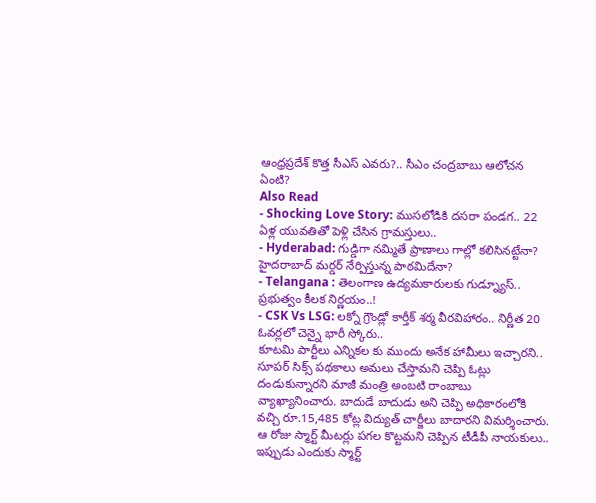ఆంధ్రప్రదేశ్ కొత్త సీఎస్ ఎవరు?.. సీఎం చంద్రబాబు ఆలోచన ఏంటి?
Also Read
- Shocking Love Story: ముసలోడికి దసరా పండగ.. 22 ఏళ్ల యువతితో పెళ్లి చేసిన గ్రామస్తులు..
- Hyderabad: గుడ్డిగా నమ్మితే ప్రాణాలు గాల్లో కలిసినట్టేనా? హైదరాబాద్ మర్డర్ నేర్పిస్తున్న పాఠమిదేనా?
- Telangana : తెలంగాణ ఉద్యమకారులకు గుడ్న్యూస్.. ప్రభుత్వం కీలక నిర్ణయం..!
- CSK Vs LSG: లక్నో గ్రౌండ్లో కార్తీక్ శర్మ వీరవిహారం.. నిర్ణీత 20 ఓవర్లలో చెన్నై భారీ స్కోరు..
కూటమి పార్టీలు ఎన్నికల కు ముందు అనేక హామీలు ఇచ్చారని.. సూపర్ సిక్స్ పథకాలు అమలు చేస్తామని చెప్పి ఓట్లు దండుకున్నారని మాజీ మంత్రి అంబటి రాంబాబు వ్యాఖ్యానించారు. బాదుడే బాదుడు అని చెప్పి అధికారంలోకి వచ్చి రూ.15,485 కోట్ల విద్యుత్ చార్జీలు బాదారని విమర్శించారు. ఆ రోజు స్మార్ట్ మీటర్లు పగల కొట్టమని చెప్పిన టీడీపీ నాయకులు.. ఇప్పుడు ఎందుకు స్మార్ట్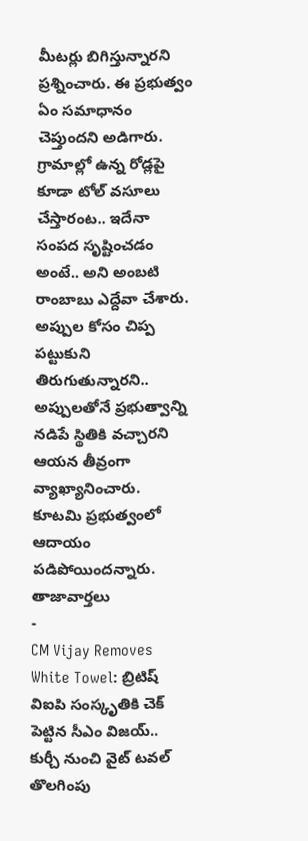మీటర్లు బిగిస్తున్నారని ప్రశ్నించారు. ఈ ప్రభుత్వం ఏం సమాధానం చెప్తుందని అడిగారు. గ్రామాల్లో ఉన్న రోడ్లపై కూడా టోల్ వసూలు చేస్తారంట.. ఇదేనా సంపద సృష్టించడం అంటే.. అని అంబటి రాంబాబు ఎద్దేవా చేశారు. అప్పుల కోసం చిప్ప పట్టుకుని తిరుగుతున్నారని.. అప్పులతోనే ప్రభుత్వాన్ని నడిపే స్థితికి వచ్చారని ఆయన తీవ్రంగా వ్యాఖ్యానించారు. కూటమి ప్రభుత్వంలో ఆదాయం పడిపోయిందన్నారు.
తాజావార్తలు
-
CM Vijay Removes White Towel: బ్రిటిష్ విఐపి సంస్కృతికి చెక్ పెట్టిన సీఎం విజయ్.. కుర్చీ నుంచి వైట్ టవల్ తొలగింపు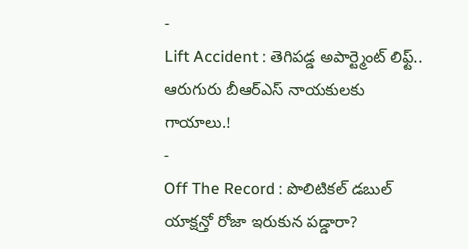-
Lift Accident : తెగిపడ్డ అపార్ట్మెంట్ లిఫ్ట్.. ఆరుగురు బీఆర్ఎస్ నాయకులకు గాయాలు.!
-
Off The Record : పొలిటికల్ డబుల్ యాక్షన్తో రోజా ఇరుకున పడ్డారా?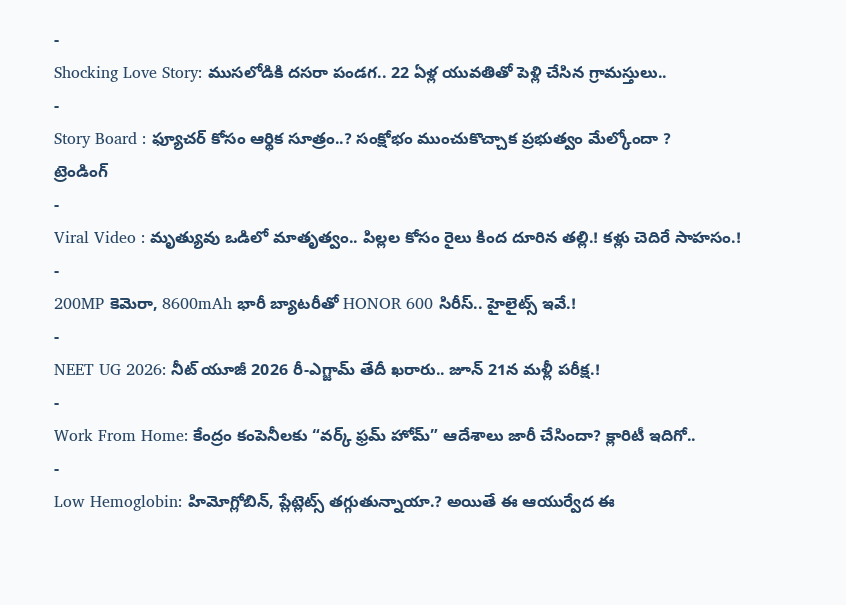-
Shocking Love Story: ముసలోడికి దసరా పండగ.. 22 ఏళ్ల యువతితో పెళ్లి చేసిన గ్రామస్తులు..
-
Story Board : ఫ్యూచర్ కోసం ఆర్థిక సూత్రం..? సంక్షోభం ముంచుకొచ్చాక ప్రభుత్వం మేల్కోందా ?
ట్రెండింగ్
-
Viral Video : మృత్యువు ఒడిలో మాతృత్వం.. పిల్లల కోసం రైలు కింద దూరిన తల్లి.! కళ్లు చెదిరే సాహసం.!
-
200MP కెమెరా, 8600mAh భారీ బ్యాటరీతో HONOR 600 సిరీస్.. హైలైట్స్ ఇవే.!
-
NEET UG 2026: నీట్ యూజీ 2026 రీ-ఎగ్జామ్ తేదీ ఖరారు.. జూన్ 21న మళ్లీ పరీక్ష.!
-
Work From Home: కేంద్రం కంపెనీలకు “వర్క్ ఫ్రమ్ హోమ్” ఆదేశాలు జారీ చేసిందా? క్లారిటీ ఇదిగో..
-
Low Hemoglobin: హిమోగ్లోబిన్, ప్లేట్లెట్స్ తగ్గుతున్నాయా.? అయితే ఈ ఆయుర్వేద ఈ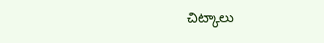చిట్కాలు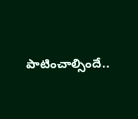పాటించాల్సిందే..